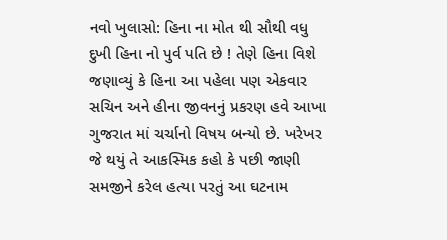નવો ખુલાસો: હિના ના મોત થી સૌથી વધુ દુખી હિના નો પુર્વ પતિ છે ! તેણે હિના વિશે જણાવ્યું કે હિના આ પહેલા પણ એકવાર
સચિન અને હીના જીવનનું પ્રકરણ હવે આખા ગુજરાત માં ચર્ચાનો વિષય બન્યો છે. ખરેખર જે થયું તે આકસ્મિક કહો કે પછી જાણી સમજીને કરેલ હત્યા પરતું આ ઘટનામ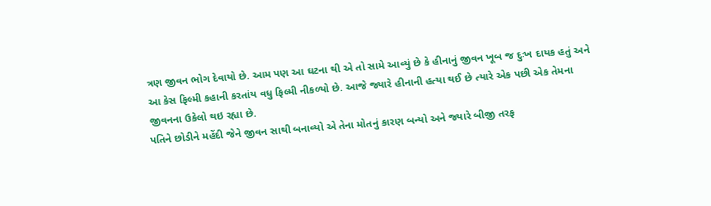ત્રણ જીવન ભોગ દેવાયો છે. આમ પણ આ ઘટના થી એ તો સામે આવ્યું છે કે હીનાનું જીવન ખૂબ જ દુઃખ દાયક હતું અને આ કેસ ફિલ્મી કહાની કરતાંય વધુ ફિલ્મી નીકળ્યો છે. આજે જ્યારે હીનાની હત્યા થઈ છે ત્યારે એક પછી એક તેમના જીવનના ઉકેલો થઇ રહ્યા છે.
પતિને છોડીને મહેંદી જેને જીવન સાથી બનાવ્યો એ તેના મોતનું કારણ બન્યો અને જ્યારે બીજી તરફ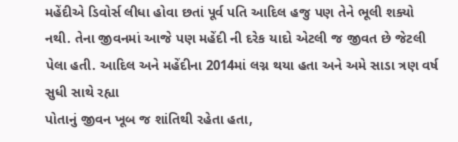મહેંદીએ ડિવોર્સ લીધા હોવા છતાં પૂર્વ પતિ આદિલ હજુ પણ તેને ભૂલી શક્યો નથી. તેના જીવનમાં આજે પણ મહેંદી ની દરેક યાદો એટલી જ જીવત છે જેટલી પેલા હતી. આદિલ અને મહેંદીના 2014માં લગ્ન થયા હતા અને અમે સાડા ત્રણ વર્ષ સુધી સાથે રહ્યા
પોતાનું જીવન ખૂબ જ શાંતિથી રહેતા હતા,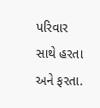પરિવાર સાથે હરતા અને ફરતા.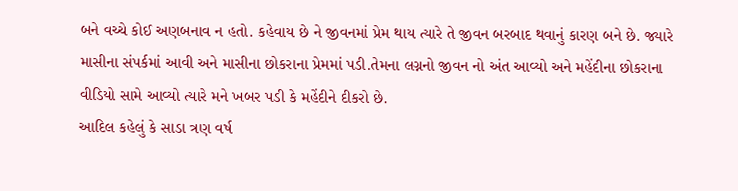બને વચ્ચે કોઈ અણબનાવ ન હતો. કહેવાય છે ને જીવનમાં પ્રેમ થાય ત્યારે તે જીવન બરબાદ થવાનું કારણ બને છે. જ્યારે માસીના સંપર્કમાં આવી અને માસીના છોકરાના પ્રેમમાં પડી.તેમના લગ્નનો જીવન નો અંત આવ્યો અને મહેંદીના છોકરાના વીડિયો સામે આવ્યો ત્યારે મને ખબર પડી કે મહેંદીને દીકરો છે.
આદિલ કહેલું કે સાડા ત્રણ વર્ષ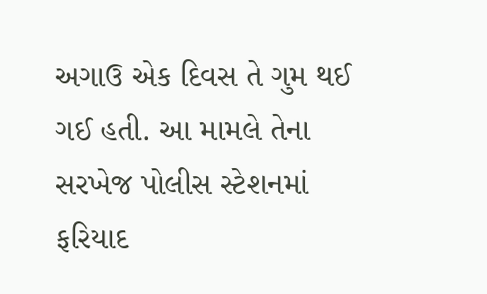અગાઉ એક દિવસ તે ગુમ થઈ ગઈ હતી. આ મામલે તેના સરખેજ પોલીસ સ્ટેશનમાં ફરિયાદ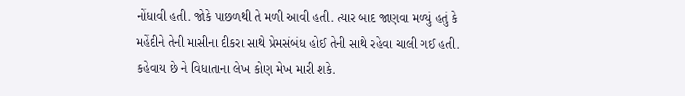નોંધાવી હતી. જોકે પાછળથી તે મળી આવી હતી. ત્યાર બાદ જાણવા મળ્યું હતું કે મહેંદીને તેની માસીના દીકરા સાથે પ્રેમસંબંધ હોઈ તેની સાથે રહેવા ચાલી ગઈ હતી. કહેવાય છે ને વિધાતાના લેખ કોણ મેખ મારી શકે.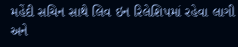મહેંદી સચિન સાથે લિવ ઇન રિલેશિપમાં રહેવા લાગી અને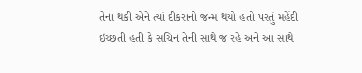તેના થકી એને ત્યાં દીકરાનો જન્મ થયો હતો પરતું મહેંદી ઇચ્છતી હતી કે સચિન તેની સાથે જ રહે અને આ સાથે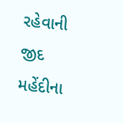રહેવાની જીદ મહેંદીના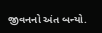જીવનનો અંત બન્યો.